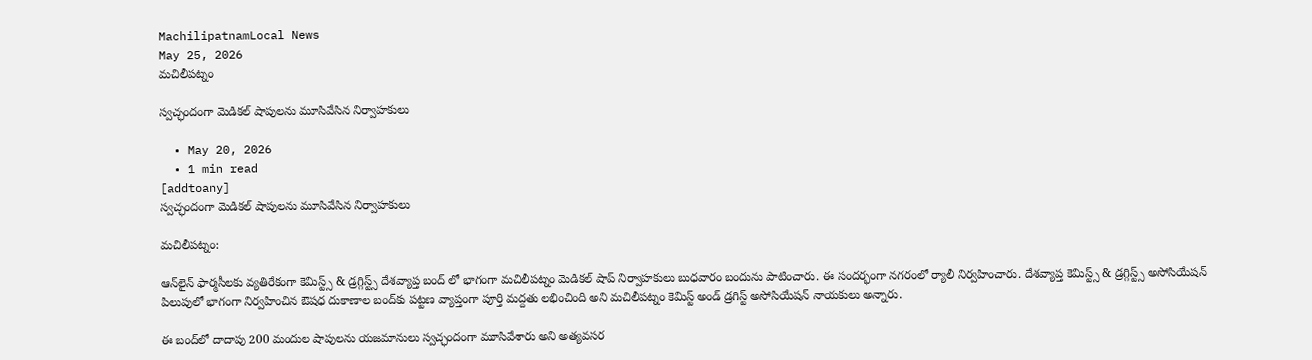MachilipatnamLocal News
May 25, 2026
మచిలీపట్నం

స్వచ్ఛందంగా మెడికల్ షాపులను మూసివేసిన నిర్వాహకులు

  • May 20, 2026
  • 1 min read
[addtoany]
స్వచ్ఛందంగా మెడికల్ షాపులను మూసివేసిన నిర్వాహకులు

మచిలీపట్నం:

ఆన్‌లైన్ ఫార్మసీలకు వ్యతిరేకంగా కెమిస్ట్స్ & డ్రగ్గిస్ట్స్ దేశవ్యాప్త బంద్ లో భాగంగా మచిలీపట్నం మెడికల్ షాప్ నిర్వాహకులు బుధవారం బందును పాటించారు. ఈ సందర్భంగా నగరంలో ర్యాలీ నిర్వహించారు. దేశవ్యాప్త కెమిస్ట్స్ & డ్రగ్గిస్ట్స్ అసోసియేషన్ పిలుపులో భాగంగా నిర్వహించిన ఔషధ దుకాణాల బంద్‌కు పట్టణ వ్యాప్తంగా పూర్తి మద్దతు లభించింది అని మచిలీపట్నం కెమిస్ట్ అండ్ డ్రగిస్ట్ అసోసియేషన్ నాయకులు అన్నారు.

ఈ బంద్‌లో దాదాపు 200 మందుల షాపులను యజమానులు స్వచ్ఛందంగా మూసివేశారు అని అత్యవసర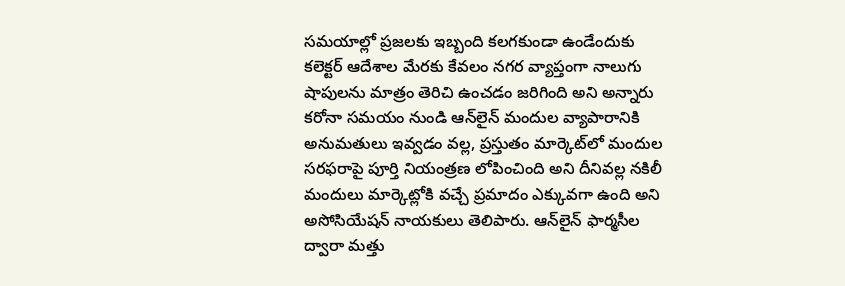సమయాల్లో ప్రజలకు ఇబ్బంది కలగకుండా ఉండేందుకు కలెక్టర్ ఆదేశాల మేరకు కేవలం నగర వ్యాప్తంగా నాలుగు షాపులను మాత్రం తెరిచి ఉంచడం జరిగింది అని అన్నారు  కరోనా సమయం నుండి ఆన్‌లైన్ మందుల వ్యాపారానికి అనుమతులు ఇవ్వడం వల్ల, ప్రస్తుతం మార్కెట్‌లో మందుల సరఫరాపై పూర్తి నియంత్రణ లోపించింది అని దీనివల్ల నకిలీ మందులు మార్కెట్లోకి వచ్చే ప్రమాదం ఎక్కువగా ఉంది అని అసోసియేషన్ నాయకులు తెలిపారు. ఆన్‌లైన్ ఫార్మసీల ద్వారా మత్తు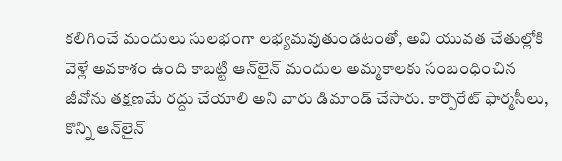కలిగించే మందులు సులభంగా లభ్యమవుతుండటంతో, అవి యువత చేతుల్లోకి వెళ్లే అవకాశం ఉంది కాబట్టి ఆన్‌లైన్ మందుల అమ్మకాలకు సంబంధించిన జీవోను తక్షణమే రద్దు చేయాలి అని వారు డిమాండ్ చేసారు. కార్పొరేట్ ఫార్మసీలు, కొన్ని ఆన్‌లైన్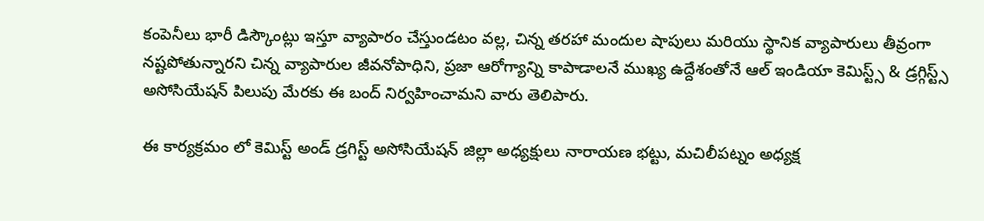కంపెనీలు భారీ డిస్కౌంట్లు ఇస్తూ వ్యాపారం చేస్తుండటం వల్ల, చిన్న తరహా మందుల షాపులు మరియు స్థానిక వ్యాపారులు తీవ్రంగా నష్టపోతున్నారని చిన్న వ్యాపారుల జీవనోపాధిని, ప్రజా ఆరోగ్యాన్ని కాపాడాలనే ముఖ్య ఉద్దేశంతోనే ఆల్ ఇండియా కెమిస్ట్స్ & డ్రగ్గిస్ట్స్ అసోసియేషన్ పిలుపు మేరకు ఈ బంద్ నిర్వహించామని వారు తెలిపారు.

ఈ కార్యక్రమం లో కెమిస్ట్ అండ్ డ్రగిస్ట్ అసోసియేషన్ జిల్లా అధ్యక్షులు నారాయణ భట్టు, మచిలీపట్నం అధ్యక్ష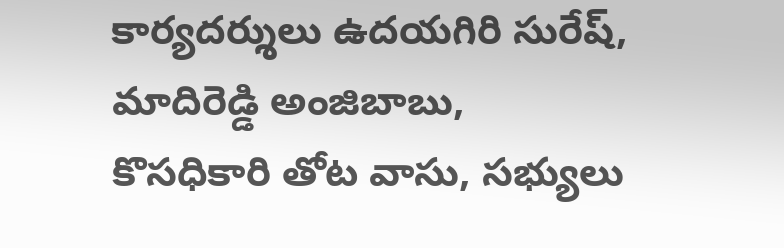కార్యదర్శులు ఉదయగిరి సురేష్, మాదిరెడ్డి అంజిబాబు, కొసధికారి తోట వాసు, సభ్యులు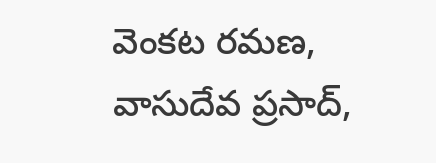వెంకట రమణ, వాసుదేవ ప్రసాద్,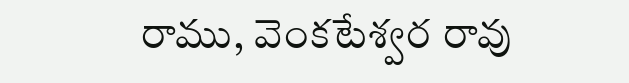రాము, వెంకటేశ్వర రావు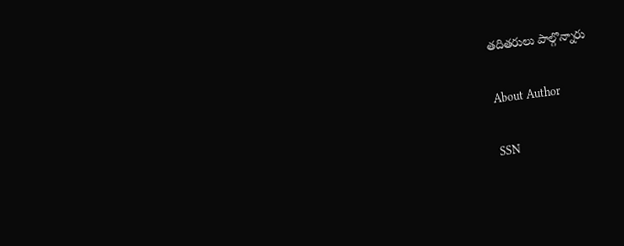తదితరులు పాల్గొన్నారు

About Author

SSN